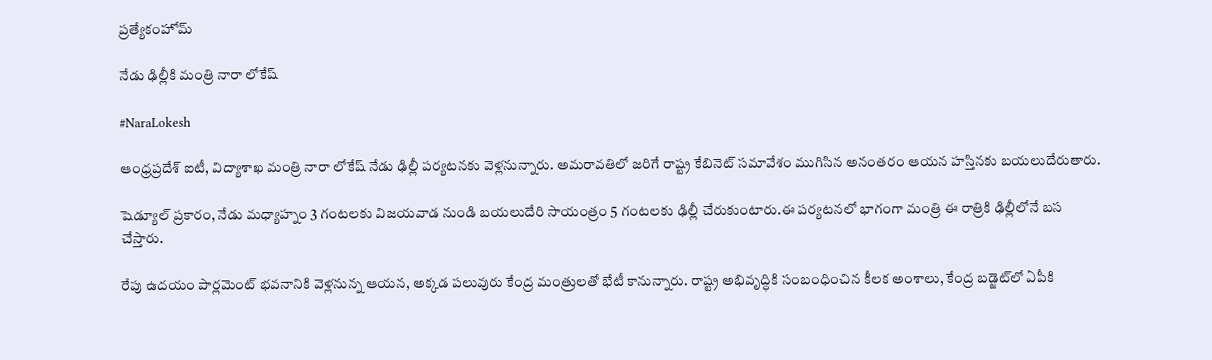ప్రత్యేకంహోమ్

నేడు ఢిల్లీకి మంత్రి నారా లోకేష్

#NaraLokesh

ఆంధ్రప్రదేశ్ ఐటీ, విద్యాశాఖ మంత్రి నారా లోకేష్ నేడు ఢిల్లీ పర్యటనకు వెళ్లనున్నారు. అమరావతిలో జరిగే రాష్ట్ర కేబినెట్ సమావేశం ముగిసిన అనంతరం ఆయన హస్తినకు బయలుదేరుతారు.

షెడ్యూల్ ప్రకారం, నేడు మధ్యాహ్నం 3 గంటలకు విజయవాడ నుండి బయలుదేరి సాయంత్రం 5 గంటలకు ఢిల్లీ చేరుకుంటారు.ఈ పర్యటనలో భాగంగా మంత్రి ఈ రాత్రికి ఢిల్లీలోనే బస చేస్తారు.

రేపు ఉదయం పార్లమెంట్ భవనానికి వెళ్లనున్న ఆయన, అక్కడ పలువురు కేంద్ర మంత్రులతో భేటీ కానున్నారు. రాష్ట్ర అభివృద్ధికి సంబంధించిన కీలక అంశాలు, కేంద్ర బడ్జెట్‌లో ఏపీకి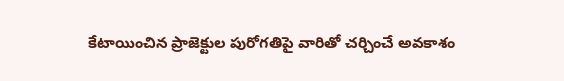కేటాయించిన ప్రాజెక్టుల పురోగతిపై వారితో చర్చించే అవకాశం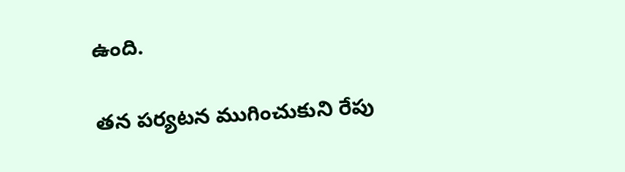ఉంది.

తన పర్యటన ముగించుకుని రేపు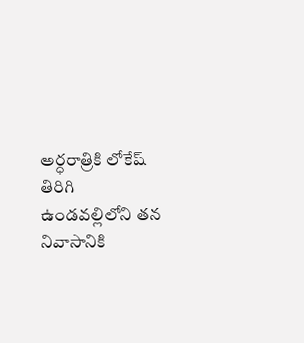అర్ధరాత్రికి లోకేష్ తిరిగి ఉండవల్లిలోని తన నివాసానికి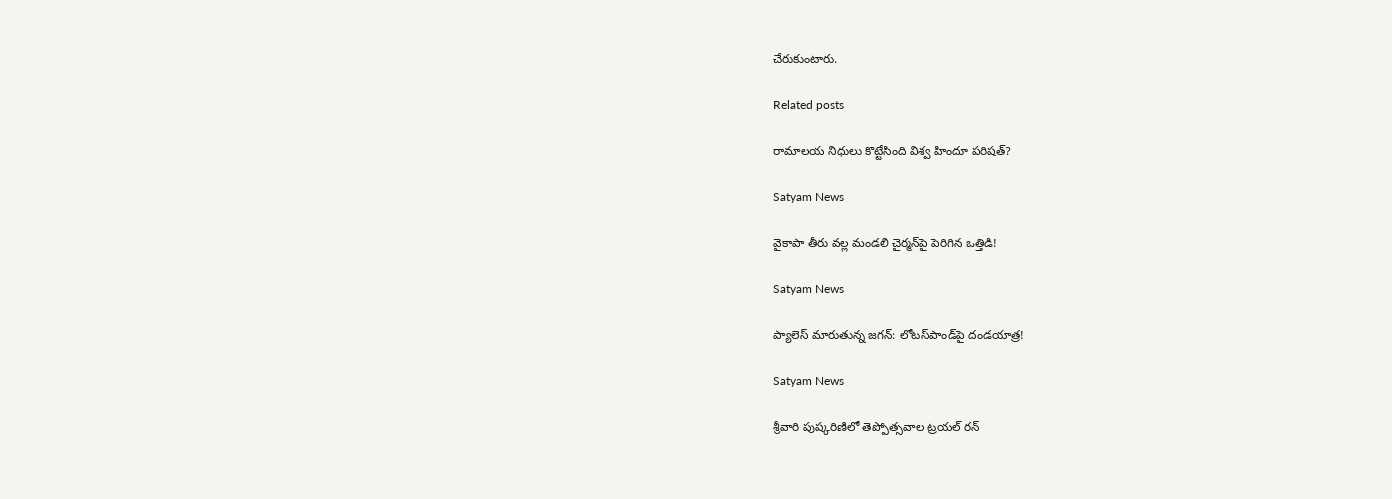చేరుకుంటారు.

Related posts

రామాలయ నిధులు కొట్టేసింది విశ్వ హిందూ పరిషత్?

Satyam News

వైకాపా తీరు వల్ల మండలి చైర్మన్‌పై పెరిగిన ఒత్తిడి!

Satyam News

ప్యాలెస్ మారుతున్న జగన్: లోటస్‌పాండ్‌పై దండయాత్ర!

Satyam News

శ్రీవారి పుష్కరిణిలో తెప్పోత్సవాల ట్రయల్‌ రన్‌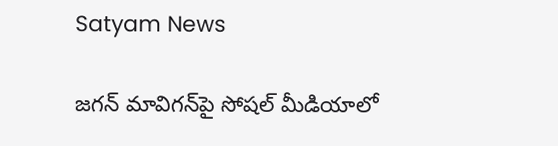Satyam News

జగన్‌ మావిగన్‌పై సోషల్‌ మీడియాలో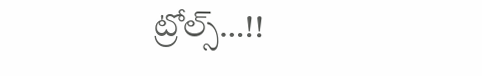ట్రోల్స్‌…!!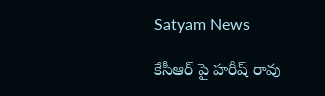Satyam News

కేసీఆర్ పై హరీష్ రావు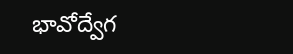భావోద్వేగ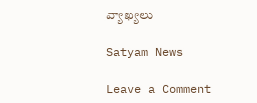వ్యాఖ్యలు

Satyam News

Leave a Comment